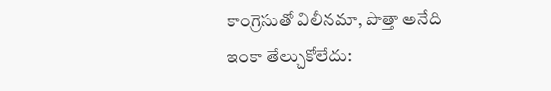కాంగ్రెసుతో విలీనమా, పొత్తా అనేది ఇంకా తేల్చుకోలేదు: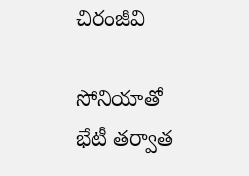చిరంజీవి

సోనియాతో భేటీ తర్వాత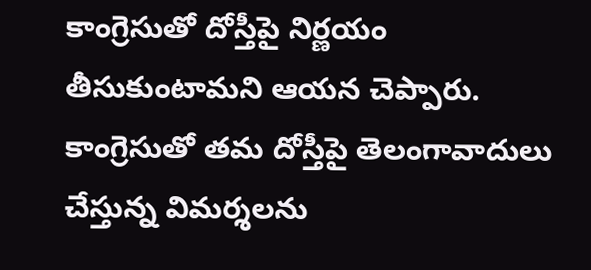కాంగ్రెసుతో దోస్తీపై నిర్ణయం తీసుకుంటామని ఆయన చెప్పారు. కాంగ్రెసుతో తమ దోస్తీపై తెలంగావాదులు చేస్తున్న విమర్శలను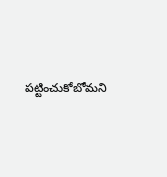పట్టించుకోబోమని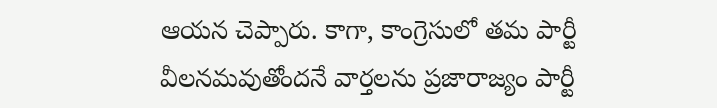ఆయన చెప్పారు. కాగా, కాంగ్రెసులో తమ పార్టీ వీలనమవుతోందనే వార్తలను ప్రజారాజ్యం పార్టీ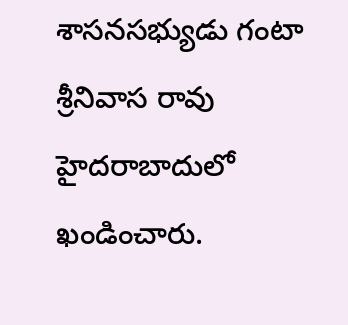శాసనసభ్యుడు గంటా శ్రీనివాస రావు హైదరాబాదులో ఖండించారు.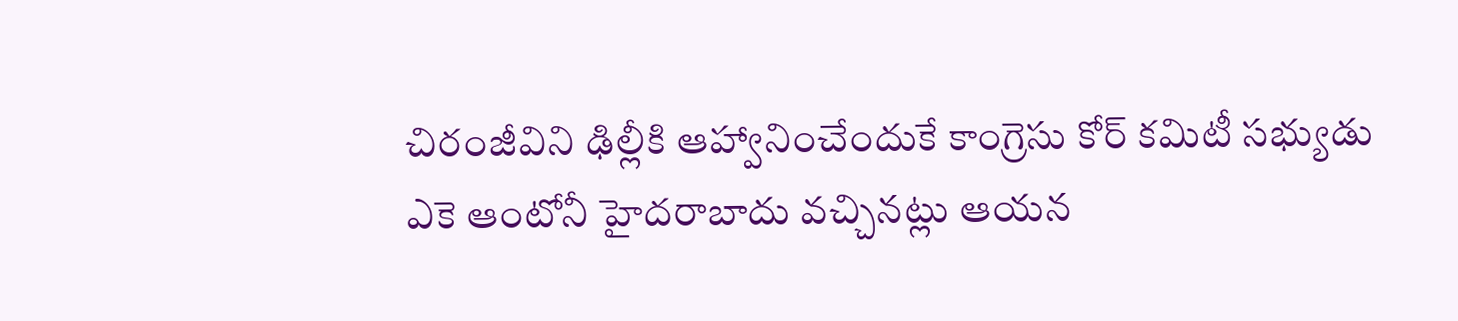చిరంజీవిని ఢిల్లీకి ఆహ్వానించేందుకే కాంగ్రెసు కోర్ కమిటీ సభ్యుడు ఎకె ఆంటోనీ హైదరాబాదు వచ్చినట్లు ఆయన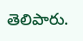తెలిపారు.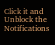Click it and Unblock the Notifications